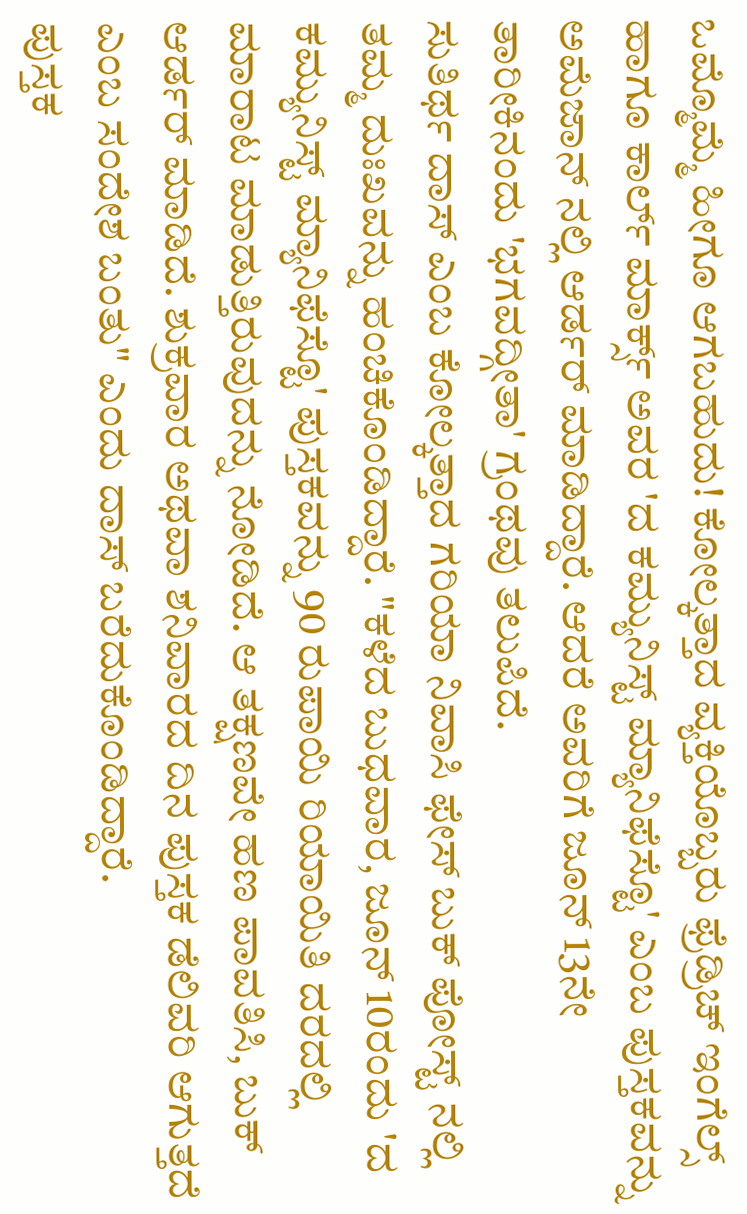ಒಮ್ಮೊಮ್ಮೆ ಹೀಗೂ ಆಗಬಹುದು! ಕೋಲ್ಕತ್ತಾದ ವ್ಯಕ್ತಿಯೊಬ್ಬರು ಫ್ರೆಡ್ರಿಚ್ ಇಂಗೆಲ್ಸ್ ಹಾಗೂ ಕಾರ್ಲ್ ಮಾರ್ಕ್ಸ್ ಅವರ 'ದ ಕಮ್ಯುನಿಸ್ಟ್ ಮ್ಯಾನಿಫೆಸ್ಟೊ' ಎಂಬ ಪುಸ್ತಕವನ್ನು ಅಮೆಜಾನ್ ನಲ್ಲಿ ಆರ್ಡರ್ ಮಾಡಿದ್ದಾರೆ. ಆದರೆ ಅವರಿಗೆ ಜೂನ್ 13ನೇ ತಾರೀಕಿನಂದು 'ಭಗವದ್ಗೀತಾ' ಗ್ರಂಥವು ತಲುಪಿದೆ.
ಸುತಿರ್ಥ ದಾಸ್ ಎಂಬ ಕೋಲ್ಕತ್ತಾದ ಗರಿಯಾ ನಿವಾಸಿ ಫೇಸ್ ಬುಕ್ ಪೋಸ್ಟ್ ನಲ್ಲಿ ತಮ್ಮ ದುಃಖವನ್ನು ಹಂಚಿಕೊಂಡಿದ್ದಾರೆ. "ಕಳೆದ ಬುಧವಾರ, ಜೂನ್ 10ರಂದು 'ದ ಕಮ್ಯುನಿಸ್ಟ್ ಮ್ಯಾನಿಫೆಸ್ಟೊ' ಪುಸ್ತಕವನ್ನು 90 ರುಪಾಯಿ ರಿಯಾಯಿತಿ ದರದಲ್ಲಿ ಮಾರಾಟ ಮಾಡುತ್ತಿರುವುದನ್ನು ನೋಡಿದೆ. ಆ ತಕ್ಷಣವೇ ಹಣ ಪಾವತಿಸಿ, ಬುಕ್ ಆರ್ಡರ್ ಮಾಡಿದೆ. ಶುಕ್ರವಾರ ಅಥವಾ ಶನಿವಾರದ ದಿನ ಪುಸ್ತಕ ಡೆಲಿವರಿ ಆಗುತ್ತದೆ ಎಂಬ ಸಂದೇಶ ಬಂತು" ಎಂದು ದಾಸ್ ಬರೆದುಕೊಂಡಿದ್ದಾರೆ.
ಪುಸ್ತಕ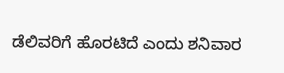ಡೆಲಿವರಿಗೆ ಹೊರಟಿದೆ ಎಂದು ಶನಿವಾರ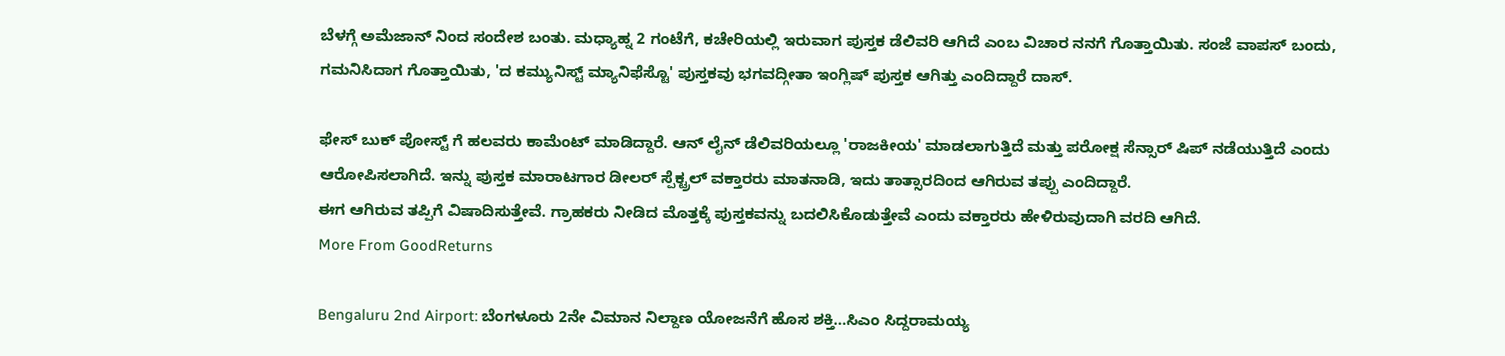ಬೆಳಗ್ಗೆ ಅಮೆಜಾನ್ ನಿಂದ ಸಂದೇಶ ಬಂತು. ಮಧ್ಯಾಹ್ನ 2 ಗಂಟೆಗೆ, ಕಚೇರಿಯಲ್ಲಿ ಇರುವಾಗ ಪುಸ್ತಕ ಡೆಲಿವರಿ ಆಗಿದೆ ಎಂಬ ವಿಚಾರ ನನಗೆ ಗೊತ್ತಾಯಿತು. ಸಂಜೆ ವಾಪಸ್ ಬಂದು, ಗಮನಿಸಿದಾಗ ಗೊತ್ತಾಯಿತು, 'ದ ಕಮ್ಯುನಿಸ್ಟ್ ಮ್ಯಾನಿಫೆಸ್ಟೊ' ಪುಸ್ತಕವು ಭಗವದ್ಗೀತಾ ಇಂಗ್ಲಿಷ್ ಪುಸ್ತಕ ಆಗಿತ್ತು ಎಂದಿದ್ದಾರೆ ದಾಸ್.

ಫೇಸ್ ಬುಕ್ ಪೋಸ್ಟ್ ಗೆ ಹಲವರು ಕಾಮೆಂಟ್ ಮಾಡಿದ್ದಾರೆ. ಆನ್ ಲೈನ್ ಡೆಲಿವರಿಯಲ್ಲೂ 'ರಾಜಕೀಯ' ಮಾಡಲಾಗುತ್ತಿದೆ ಮತ್ತು ಪರೋಕ್ಷ ಸೆನ್ಸಾರ್ ಷಿಪ್ ನಡೆಯುತ್ತಿದೆ ಎಂದು ಆರೋಪಿಸಲಾಗಿದೆ. ಇನ್ನು ಪುಸ್ತಕ ಮಾರಾಟಗಾರ ಡೀಲರ್ ಸ್ಪೆಕ್ಟ್ರಲ್ ವಕ್ತಾರರು ಮಾತನಾಡಿ, ಇದು ತಾತ್ಸಾರದಿಂದ ಆಗಿರುವ ತಪ್ಪು ಎಂದಿದ್ದಾರೆ.
ಈಗ ಆಗಿರುವ ತಪ್ಪಿಗೆ ವಿಷಾದಿಸುತ್ತೇವೆ. ಗ್ರಾಹಕರು ನೀಡಿದ ಮೊತ್ತಕ್ಕೆ ಪುಸ್ತಕವನ್ನು ಬದಲಿಸಿಕೊಡುತ್ತೇವೆ ಎಂದು ವಕ್ತಾರರು ಹೇಳಿರುವುದಾಗಿ ವರದಿ ಆಗಿದೆ.
More From GoodReturns

Bengaluru 2nd Airport: ಬೆಂಗಳೂರು 2ನೇ ವಿಮಾನ ನಿಲ್ದಾಣ ಯೋಜನೆಗೆ ಹೊಸ ಶಕ್ತಿ…ಸಿಎಂ ಸಿದ್ದರಾಮಯ್ಯ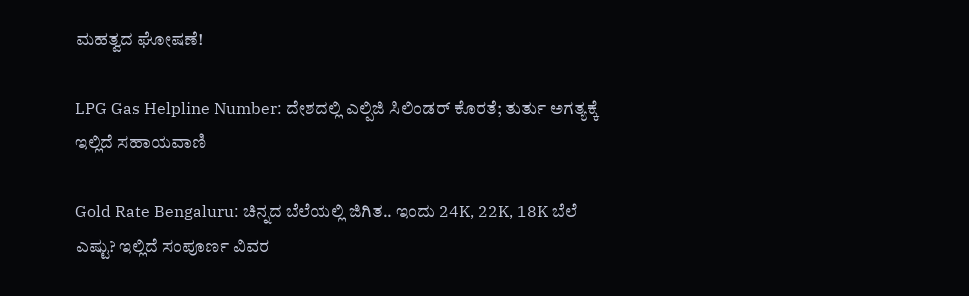ಮಹತ್ವದ ಘೋಷಣೆ!

LPG Gas Helpline Number: ದೇಶದಲ್ಲಿ ಎಲ್ಪಿಜಿ ಸಿಲಿಂಡರ್ ಕೊರತೆ; ತುರ್ತು ಅಗತ್ಯಕ್ಕೆ ಇಲ್ಲಿದೆ ಸಹಾಯವಾಣಿ

Gold Rate Bengaluru: ಚಿನ್ನದ ಬೆಲೆಯಲ್ಲಿ ಜಿಗಿತ.. ಇಂದು 24K, 22K, 18K ಬೆಲೆ ಎಷ್ಟು? ಇಲ್ಲಿದೆ ಸಂಪೂರ್ಣ ವಿವರ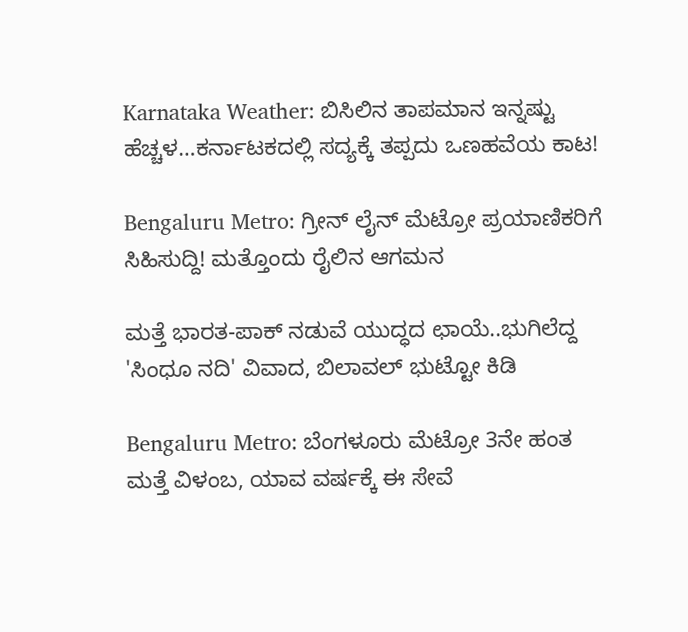Karnataka Weather: ಬಿಸಿಲಿನ ತಾಪಮಾನ ಇನ್ನಷ್ಟು ಹೆಚ್ಚಳ…ಕರ್ನಾಟಕದಲ್ಲಿ ಸದ್ಯಕ್ಕೆ ತಪ್ಪದು ಒಣಹವೆಯ ಕಾಟ!

Bengaluru Metro: ಗ್ರೀನ್ ಲೈನ್ ಮೆಟ್ರೋ ಪ್ರಯಾಣಿಕರಿಗೆ ಸಿಹಿಸುದ್ದಿ! ಮತ್ತೊಂದು ರೈಲಿನ ಆಗಮನ

ಮತ್ತೆ ಭಾರತ-ಪಾಕ್ ನಡುವೆ ಯುದ್ಧದ ಛಾಯೆ..ಭುಗಿಲೆದ್ದ 'ಸಿಂಧೂ ನದಿ' ವಿವಾದ, ಬಿಲಾವಲ್ ಭುಟ್ಟೋ ಕಿಡಿ

Bengaluru Metro: ಬೆಂಗಳೂರು ಮೆಟ್ರೋ 3ನೇ ಹಂತ ಮತ್ತೆ ವಿಳಂಬ, ಯಾವ ವರ್ಷಕ್ಕೆ ಈ ಸೇವೆ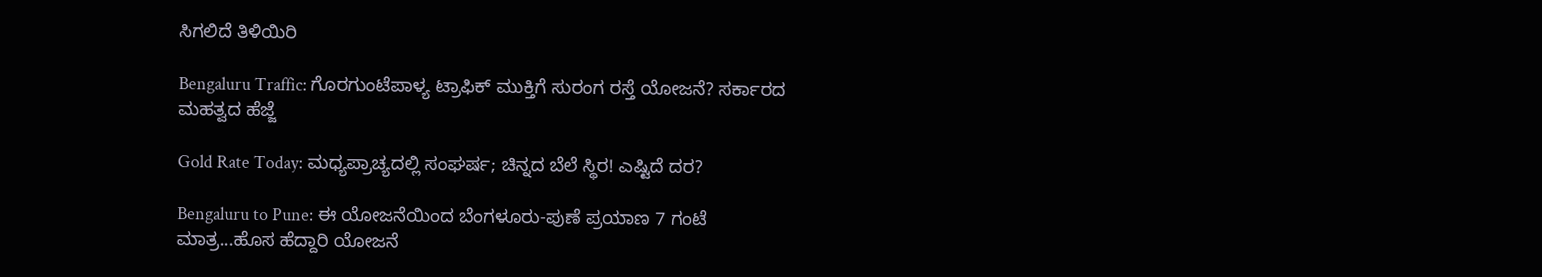ಸಿಗಲಿದೆ ತಿಳಿಯಿರಿ

Bengaluru Traffic: ಗೊರಗುಂಟೆಪಾಳ್ಯ ಟ್ರಾಫಿಕ್ ಮುಕ್ತಿಗೆ ಸುರಂಗ ರಸ್ತೆ ಯೋಜನೆ? ಸರ್ಕಾರದ ಮಹತ್ವದ ಹೆಜ್ಜೆ

Gold Rate Today: ಮಧ್ಯಪ್ರಾಚ್ಯದಲ್ಲಿ ಸಂಘರ್ಷ; ಚಿನ್ನದ ಬೆಲೆ ಸ್ಥಿರ! ಎಷ್ಟಿದೆ ದರ?

Bengaluru to Pune: ಈ ಯೋಜನೆಯಿಂದ ಬೆಂಗಳೂರು-ಪುಣೆ ಪ್ರಯಾಣ 7 ಗಂಟೆ ಮಾತ್ರ...ಹೊಸ ಹೆದ್ದಾರಿ ಯೋಜನೆ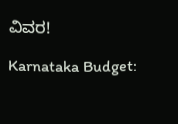ವಿವರ!

Karnataka Budget: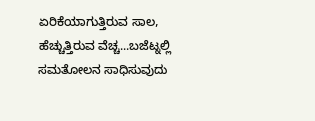ಏರಿಕೆಯಾಗುತ್ತಿರುವ ಸಾಲ, ಹೆಚ್ಚುತ್ತಿರುವ ವೆಚ್ಚ...ಬಜೆಟ್ನಲ್ಲಿ ಸಮತೋಲನ ಸಾಧಿಸುವುದು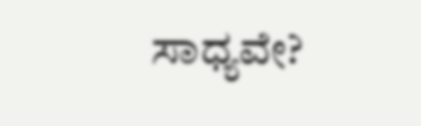ಸಾಧ್ಯವೇ?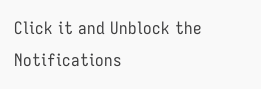Click it and Unblock the Notifications